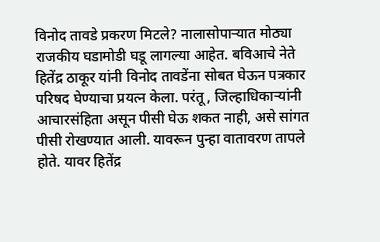विनोद तावडे प्रकरण मिटले? नालासोपाऱ्यात मोठ्या राजकीय घडामोडी घडू लागल्या आहेत. बविआचे नेते हितेंद्र ठाकूर यांनी विनोद तावडेंना सोबत घेऊन पत्रकार परिषद घेण्याचा प्रयत्न केला. परंतू, जिल्हाधिकाऱ्यांनी आचारसंहिता असून पीसी घेऊ शकत नाही, असे सांगत पीसी रोखण्यात आली. यावरून पुन्हा वातावरण तापले होते. यावर हितेंद्र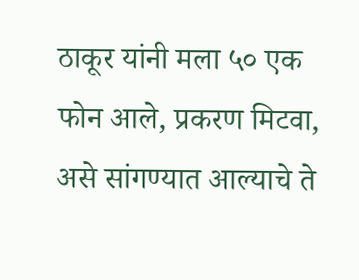ठाकूर यांनी मला ५० एक फोन आले, प्रकरण मिटवा, असे सांगण्यात आल्याचे ते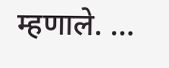म्हणाले. …